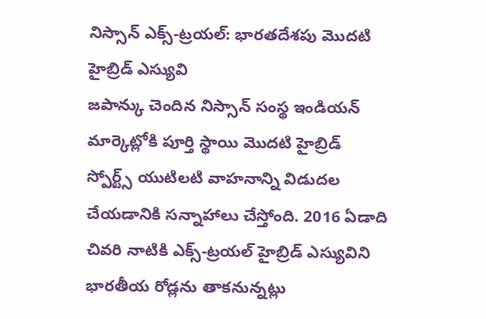నిస్సాన్ ఎక్స్-ట్రయల్: భారతదేశపు మొదటి హైబ్రిడ్ ఎస్యువి
జపాన్కు చెందిన నిస్సాన్ సంస్థ ఇండియన్ మార్కెట్లోకి పూర్తి స్థాయి మొదటి హైబ్రిడ్ స్పోర్ట్స్ యుటిలటి వాహనాన్ని విడుదల చేయడానికి సన్నాహాలు చేస్తోంది. 2016 ఏడాది చివరి నాటికి ఎక్స్-ట్రయల్ హైబ్రిడ్ ఎస్యువిని భారతీయ రోడ్లను తాకనున్నట్లు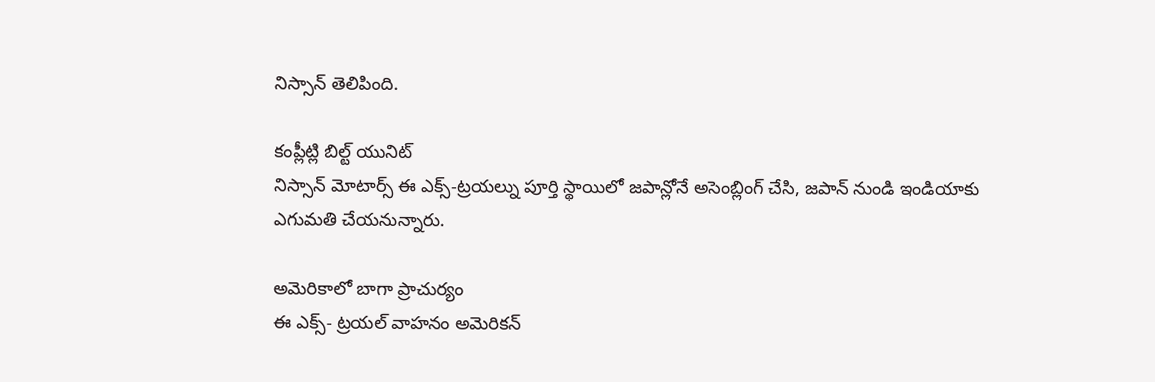నిస్సాన్ తెలిపింది.

కంప్లీట్లి బిల్ట్ యునిట్
నిస్సాన్ మోటార్స్ ఈ ఎక్స్-ట్రయల్ను పూర్తి స్థాయిలో జపాన్లోనే అసెంబ్లింగ్ చేసి, జపాన్ నుండి ఇండియాకు ఎగుమతి చేయనున్నారు.

అమెరికాలో బాగా ప్రాచుర్యం
ఈ ఎక్స్- ట్రయల్ వాహనం అమెరికన్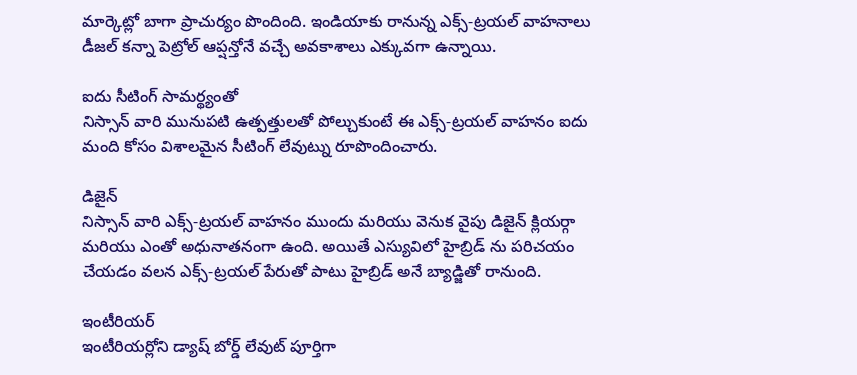మార్కెట్లో బాగా ప్రాచుర్యం పొందింది. ఇండియాకు రానున్న ఎక్స్-ట్రయల్ వాహనాలు డీజల్ కన్నా పెట్రోల్ ఆప్షన్తోనే వచ్చే అవకాశాలు ఎక్కువగా ఉన్నాయి.

ఐదు సీటింగ్ సామర్థ్యంతో
నిస్సాన్ వారి మునుపటి ఉత్పత్తులతో పోల్చుకుంటే ఈ ఎక్స్-ట్రయల్ వాహనం ఐదు మంది కోసం విశాలమైన సీటింగ్ లేవుట్ను రూపొందించారు.

డిజైన్
నిస్సాన్ వారి ఎక్స్-ట్రయల్ వాహనం ముందు మరియు వెనుక వైపు డిజైన్ క్లియర్గా మరియు ఎంతో అధునాతనంగా ఉంది. అయితే ఎస్యువిలో హైబ్రిడ్ ను పరిచయం చేయడం వలన ఎక్స్-ట్రయల్ పేరుతో పాటు హైబ్రిడ్ అనే బ్యాడ్జితో రానుంది.

ఇంటీరియర్
ఇంటీరియర్లోని డ్యాష్ బోర్డ్ లేవుట్ పూర్తిగా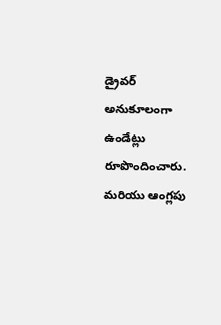డ్రైవర్ అనుకూలంగా ఉండేట్లు రూపొందించారు. మరియు ఆంగ్లపు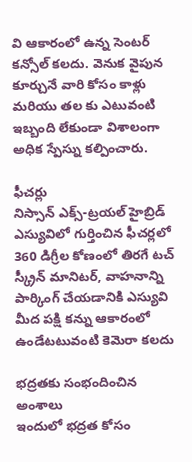వి ఆకారంలో ఉన్న సెంటర్ కన్సోల్ కలదు. వెనుక వైపున కూర్చునే వారి కోసం కాళ్లు మరియు తల కు ఎటువంటి ఇబ్బంది లేకుండా విశాలంగా అధిక స్పేస్ను కల్పించారు.

ఫీచర్లు
నిస్సాన్ ఎక్స్-ట్రయల్ హైబ్రిడ్ ఎస్యువిలో గుర్తించిన ఫీచర్లలో 360 డిగ్రీల కోణంలో తిరగే టచ్ స్క్రీన్ మానిటర్, వాహనాన్ని పార్కింగ్ చేయడానికి ఎస్యువి మీద పక్షి కన్ను ఆకారంలో ఉండేటటువంటి కెమెరా కలదు

భద్రతకు సంభందించిన అంశాలు
ఇందులో భద్రత కోసం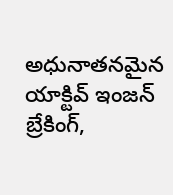అధునాతనమైన యాక్టివ్ ఇంజన్ బ్రేకింగ్,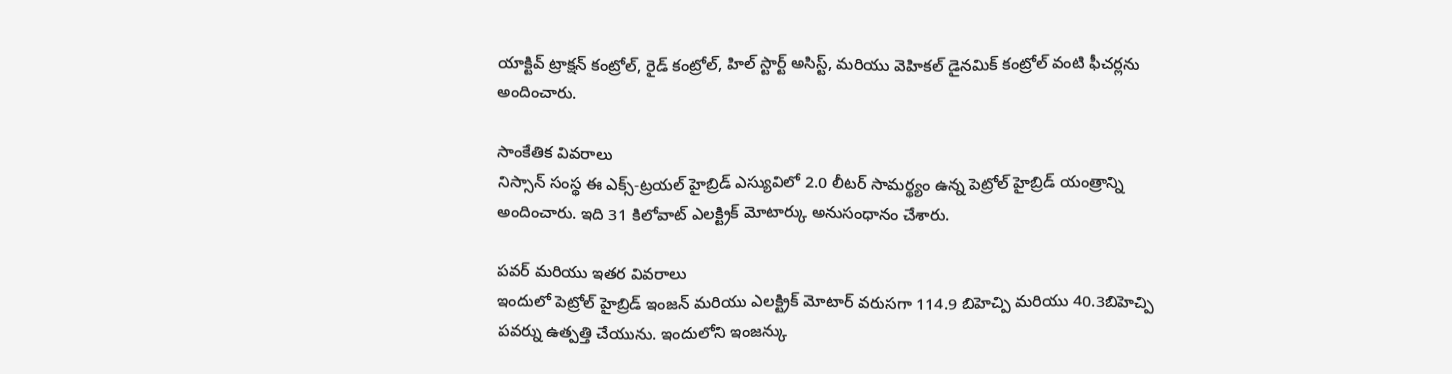యాక్టివ్ ట్రాక్షన్ కంట్రోల్, రైడ్ కంట్రోల్, హిల్ స్టార్ట్ అసిస్ట్, మరియు వెహికల్ డైనమిక్ కంట్రోల్ వంటి ఫీచర్లను అందించారు.

సాంకేతిక వివరాలు
నిస్సాన్ సంస్థ ఈ ఎక్స్-ట్రయల్ హైబ్రిడ్ ఎస్యువిలో 2.0 లీటర్ సామర్థ్యం ఉన్న పెట్రోల్ హైబ్రిడ్ యంత్రాన్ని అందించారు. ఇది 31 కిలోవాట్ ఎలక్ట్రిక్ మోటార్కు అనుసంధానం చేశారు.

పవర్ మరియు ఇతర వివరాలు
ఇందులో పెట్రోల్ హైబ్రిడ్ ఇంజన్ మరియు ఎలక్ట్రిక్ మోటార్ వరుసగా 114.9 బిహెచ్పి మరియు 40.3బిహెచ్పి పవర్ను ఉత్పత్తి చేయును. ఇందులోని ఇంజన్కు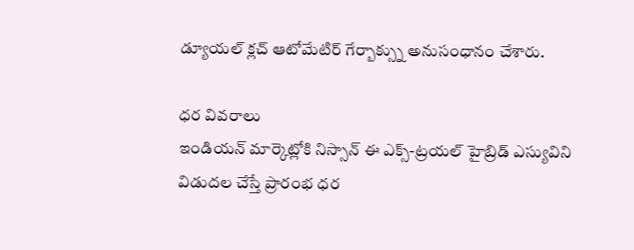డ్యూయల్ క్లచ్ ఆటోమేటిర్ గేర్బాక్స్ను అనుసంధానం చేశారు.

ధర వివరాలు
ఇండియన్ మార్కెట్లోకి నిస్సాన్ ఈ ఎక్స్-ట్రయల్ హైబ్రిడ్ ఎస్యువిని విడుదల చేస్తే ప్రారంభ ధర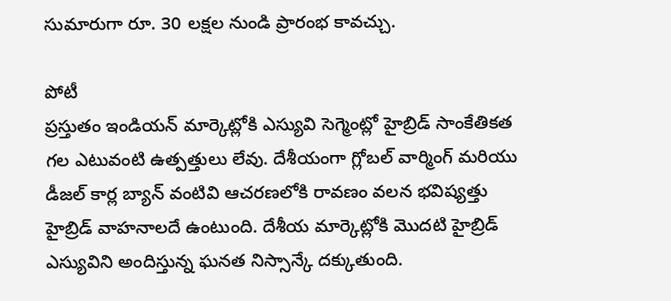సుమారుగా రూ. 30 లక్షల నుండి ప్రారంభ కావచ్చు.

పోటీ
ప్రస్తుతం ఇండియన్ మార్కెట్లోకి ఎస్యువి సెగ్మెంట్లో హైబ్రిడ్ సాంకేతికత గల ఎటువంటి ఉత్పత్తులు లేవు. దేశీయంగా గ్లోబల్ వార్మింగ్ మరియు డీజల్ కార్ల బ్యాన్ వంటివి ఆచరణలోకి రావణం వలన భవిష్యత్తు హైబ్రిడ్ వాహనాలదే ఉంటుంది. దేశీయ మార్కెట్లోకి మొదటి హైబ్రిడ్ ఎస్యువిని అందిస్తున్న ఘనత నిస్సాన్కే దక్కుతుంది.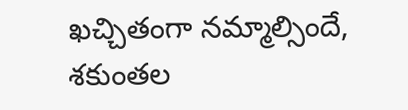ఖచ్చితంగా నమ్మాల్సిందే, శకుంతల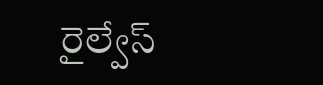రైల్వేస్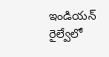ఇండియన్ రైల్వేలో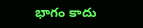భాగం కాదు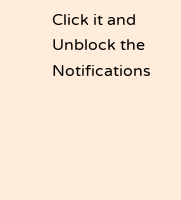Click it and Unblock the Notifications